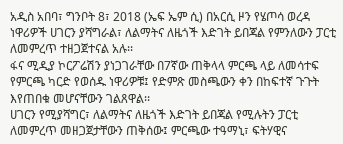አዲስ አበባ፣ ግንቦት 8፣ 2018 (ኤፍ ኤም ሲ) በአርሲ ዞን የሄጦሳ ወረዳ ነዋሪዎች ሀገርን ያሻግራል፣ ለልማትና ለዜጎች እድገት ይበጃል የምንለውን ፓርቲ ለመምረጥ ተዘጋጀተናል አሉ፡፡
ፋና ሚዲያ ኮርፖሬሽን ያነጋገራቸው በ7ኛው ጠቅላላ ምርጫ ላይ ለመሳተፍ የምርጫ ካርድ የወሰዱ ነዋሪዎቹ፤ የድምጽ መስጫውን ቀን በከፍተኛ ጉጉት እየጠበቁ መሆናቸውን ገልጸዋል፡፡
ሀገርን የሚያሻግር፣ ለልማትና ለዜጎች እድገት ይበጃል የሚሉትን ፓርቲ ለመምረጥ መዘጋጀታቸውን ጠቅሰው፤ ምርጫው ተዓማኒ፣ ፍትሃዊና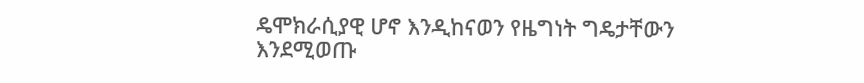ዴሞክራሲያዊ ሆኖ እንዲከናወን የዜግነት ግዴታቸውን እንደሚወጡ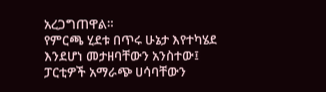አረጋግጠዋል።
የምርጫ ሂደቱ በጥሩ ሁኔታ እየተካሄደ እንደሆነ መታዘባቸውን አንስተው፤ ፓርቲዎች አማራጭ ሀሳባቸውን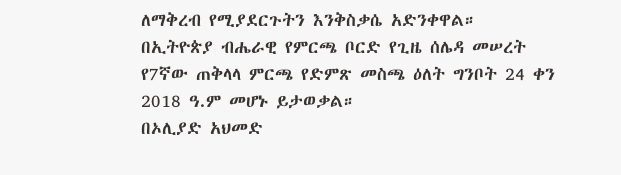ለማቅረብ የሚያደርጉትን እንቅስቃሴ አድንቀዋል።
በኢትዮጵያ ብሔራዊ የምርጫ ቦርድ የጊዜ ሰሌዳ መሠረት የ7ኛው ጠቅላላ ምርጫ የድምጽ መስጫ ዕለት ግንቦት 24 ቀን 2018 ዓ.ም መሆኑ ይታወቃል።
በኦሊያድ አህመድ